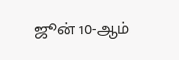ஜூன் 10-ஆம்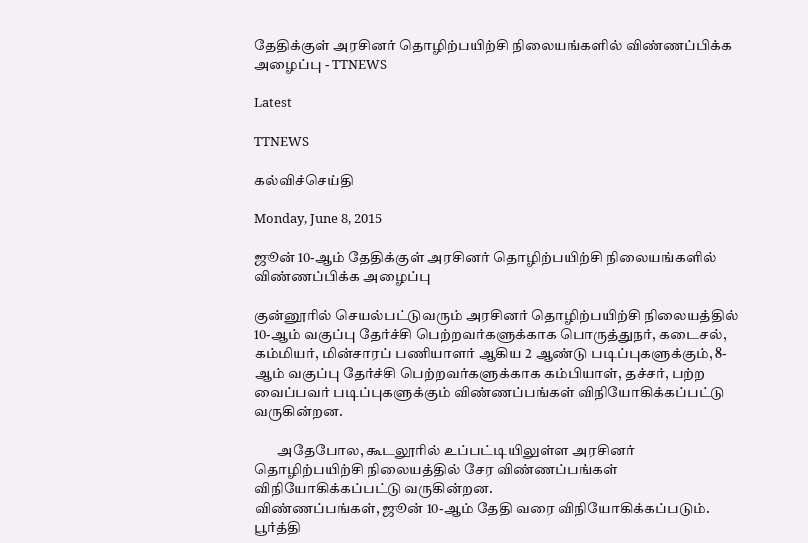தேதிக்குள் அரசினர் தொழிற்பயிற்சி நிலையங்களில் விண்ணப்பிக்க அழைப்பு - TTNEWS

Latest

TTNEWS

கல்விச்செய்தி

Monday, June 8, 2015

ஜூன் 10-ஆம் தேதிக்குள் அரசினர் தொழிற்பயிற்சி நிலையங்களில் விண்ணப்பிக்க அழைப்பு

குன்னூரில் செயல்பட்டுவரும் அரசினர் தொழிற்பயிற்சி நிலையத்தில் 10-ஆம் வகுப்பு தேர்ச்சி பெற்றவர்களுக்காக பொருத்துநர், கடைசல், கம்மியர், மின்சாரப் பணியாளர் ஆகிய 2 ஆண்டு படிப்புகளுக்கும், 8-ஆம் வகுப்பு தேர்ச்சி பெற்றவர்களுக்காக கம்பியாள், தச்சர், பற்ற வைப்பவர் படிப்புகளுக்கும் விண்ணப்பங்கள் விநியோகிக்கப்பட்டு வருகின்றன.

        அதேபோல, கூடலூரில் உப்பட்டியிலுள்ள அரசினர் தொழிற்பயிற்சி நிலையத்தில் சேர விண்ணப்பங்கள் விநியோகிக்கப்பட்டு வருகின்றன.
விண்ணப்பங்கள், ஜூன் 10-ஆம் தேதி வரை விநியோகிக்கப்படும். பூர்த்தி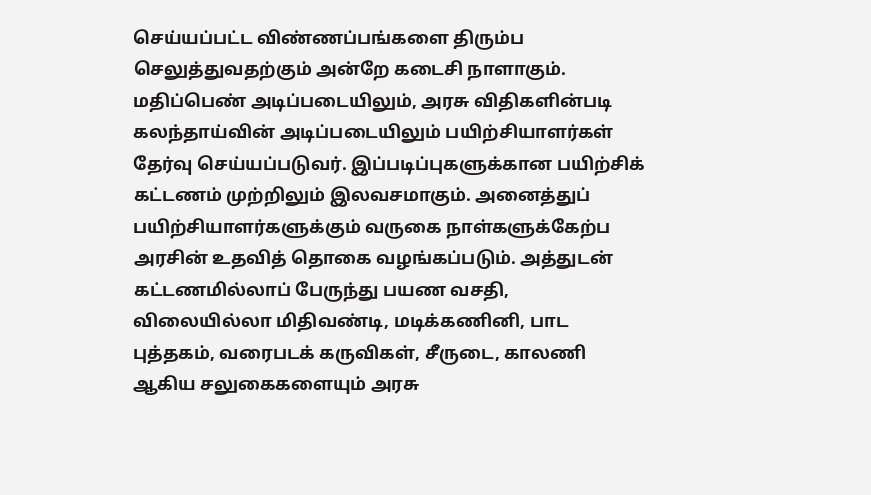செய்யப்பட்ட விண்ணப்பங்களை திரும்ப செலுத்துவதற்கும் அன்றே கடைசி நாளாகும்.
மதிப்பெண் அடிப்படையிலும், அரசு விதிகளின்படி கலந்தாய்வின் அடிப்படையிலும் பயிற்சியாளர்கள் தேர்வு செய்யப்படுவர். இப்படிப்புகளுக்கான பயிற்சிக் கட்டணம் முற்றிலும் இலவசமாகும். அனைத்துப் பயிற்சியாளர்களுக்கும் வருகை நாள்களுக்கேற்ப அரசின் உதவித் தொகை வழங்கப்படும். அத்துடன் கட்டணமில்லாப் பேருந்து பயண வசதி, விலையில்லா மிதிவண்டி, மடிக்கணினி, பாட புத்தகம், வரைபடக் கருவிகள், சீருடை, காலணி ஆகிய சலுகைகளையும் அரசு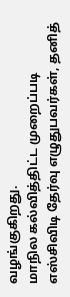வழங்குகிறது.
மாநில கல்வித்திட்ட முறைப்படி எஸ்சிவிடி தேர்வு எழுதுபவர்கள், தனித்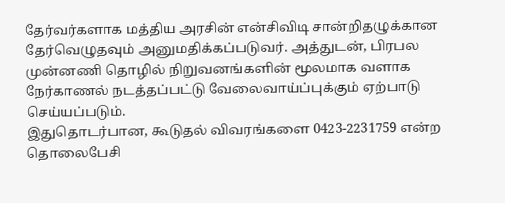தேர்வர்களாக மத்திய அரசின் என்சிவிடி சான்றிதழுக்கான தேர்வெழுதவும் அனுமதிக்கப்படுவர். அத்துடன், பிரபல முன்னணி தொழில் நிறுவனங்களின் மூலமாக வளாக நேர்காணல் நடத்தப்பட்டு வேலைவாய்ப்புக்கும் ஏற்பாடு செய்யப்படும்.
இதுதொடர்பான, கூடுதல் விவரங்களை 0423-2231759 என்ற தொலைபேசி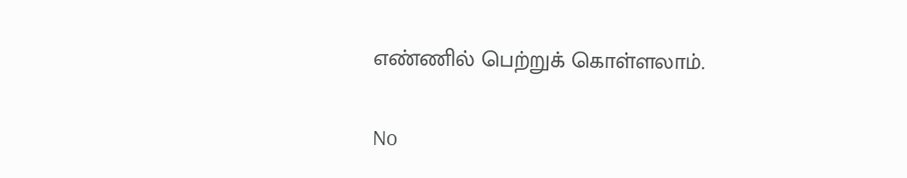எண்ணில் பெற்றுக் கொள்ளலாம்.

No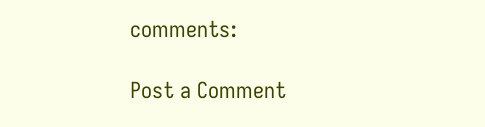comments:

Post a Comment